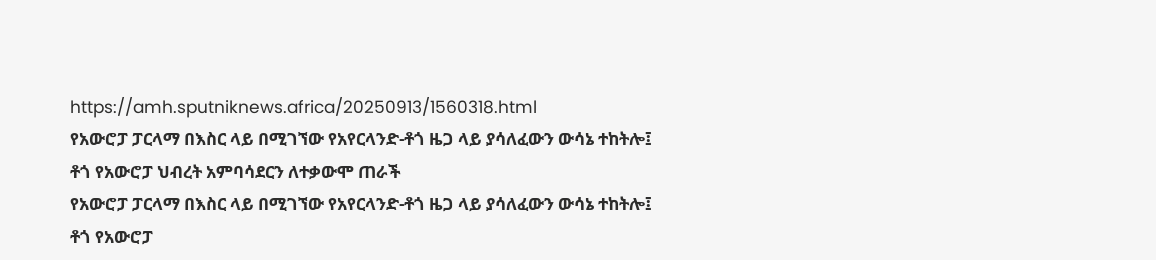https://amh.sputniknews.africa/20250913/1560318.html
የአውሮፓ ፓርላማ በእስር ላይ በሚገኘው የአየርላንድ-ቶጎ ዜጋ ላይ ያሳለፈውን ውሳኔ ተከትሎ፤ ቶጎ የአውሮፓ ህብረት አምባሳደርን ለተቃውሞ ጠራች
የአውሮፓ ፓርላማ በእስር ላይ በሚገኘው የአየርላንድ-ቶጎ ዜጋ ላይ ያሳለፈውን ውሳኔ ተከትሎ፤ ቶጎ የአውሮፓ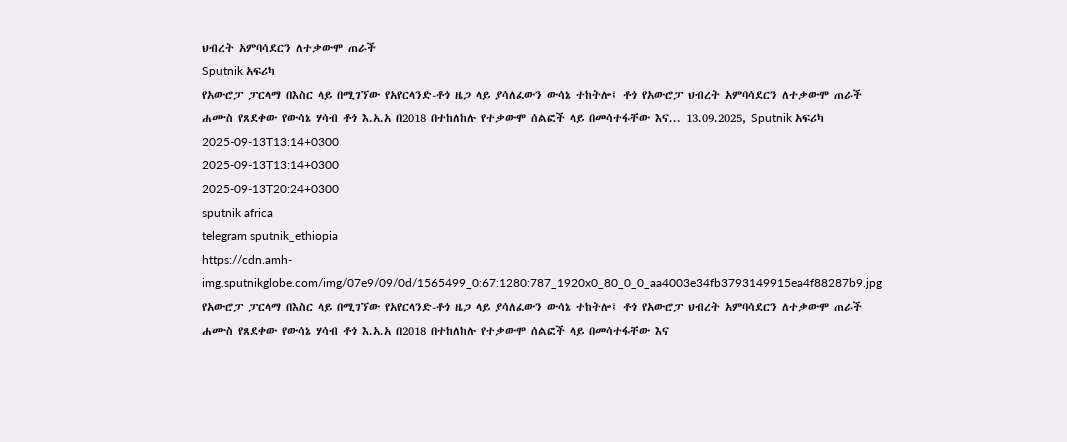ህብረት አምባሳደርን ለተቃውሞ ጠራች
Sputnik አፍሪካ
የአውሮፓ ፓርላማ በእስር ላይ በሚገኘው የአየርላንድ-ቶጎ ዜጋ ላይ ያሳለፈውን ውሳኔ ተከትሎ፤ ቶጎ የአውሮፓ ህብረት አምባሳደርን ለተቃውሞ ጠራች ሐሙስ የጸደቀው የውሳኔ ሃሳብ ቶጎ እ.አ.አ በ2018 በተከለከሉ የተቃውሞ ሰልፎች ላይ በመሳተፋቸው እና... 13.09.2025, Sputnik አፍሪካ
2025-09-13T13:14+0300
2025-09-13T13:14+0300
2025-09-13T20:24+0300
sputnik africa
telegram sputnik_ethiopia
https://cdn.amh-img.sputnikglobe.com/img/07e9/09/0d/1565499_0:67:1280:787_1920x0_80_0_0_aa4003e34fb3793149915ea4f88287b9.jpg
የአውሮፓ ፓርላማ በእስር ላይ በሚገኘው የአየርላንድ-ቶጎ ዜጋ ላይ ያሳለፈውን ውሳኔ ተከትሎ፤ ቶጎ የአውሮፓ ህብረት አምባሳደርን ለተቃውሞ ጠራች ሐሙስ የጸደቀው የውሳኔ ሃሳብ ቶጎ እ.አ.አ በ2018 በተከለከሉ የተቃውሞ ሰልፎች ላይ በመሳተፋቸው እና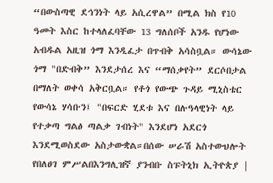“በውስጣዊ ደኅንነት ላይ አሲረዋል” በሚል ክስ የ10 ዓመት እስር ከተላለፈባቸው 13 ግለሰቦች አንዱ የሆነው አብዱል አዚዝ ጎማ እንዲፈታ በጥብቅ አሳስቧል። ውሳኔው ጎማ "በድብቅ” እንደታሰረ እና “ማሰቃየት” ደርሶበታል በማለት ወቀሳ አቅርቧል። የቶጎ የውጭ ጉዳይ ሚኒስቴር የውሳኔ ሃሳቡን፤ "በፍርድ ሂደቱ እና በሉዓላዊነት ላይ የተቃጣ ግልፅ ጣልቃ ገብነት" እንደሆነ አደርጎ እንደሚወስደው አስታውቋል።በሰው ሠራሽ አስተውህሎት የበለፀገ ምሥልበእንግሊዝኛ ያንብቡ ስፑትኒክ ኢትዮጵያ |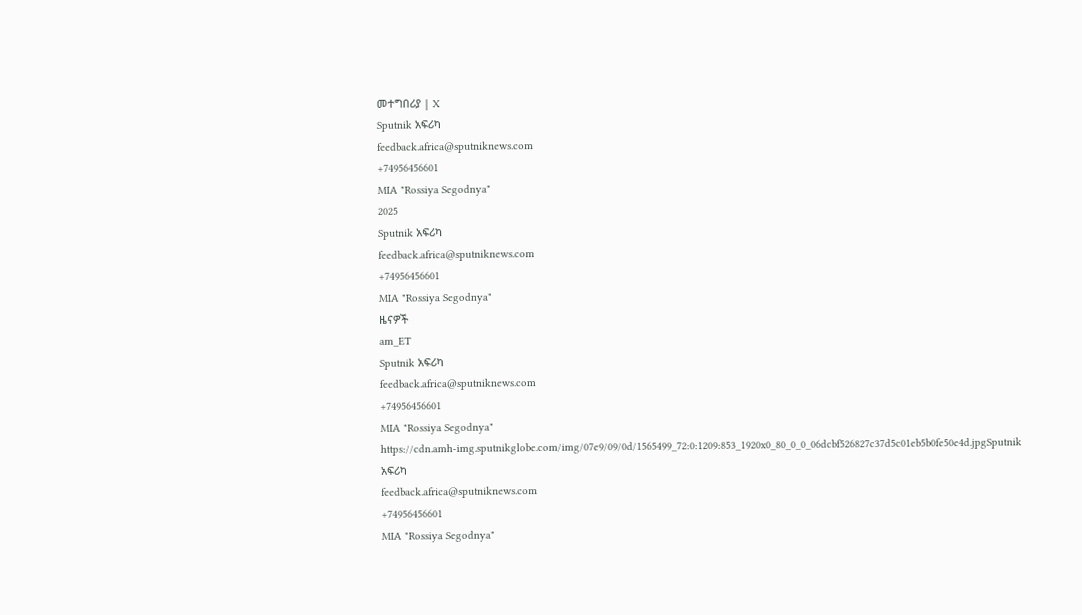መተግበሪያ | X
Sputnik አፍሪካ
feedback.africa@sputniknews.com
+74956456601
MIA "Rossiya Segodnya"
2025
Sputnik አፍሪካ
feedback.africa@sputniknews.com
+74956456601
MIA "Rossiya Segodnya"
ዜናዎች
am_ET
Sputnik አፍሪካ
feedback.africa@sputniknews.com
+74956456601
MIA "Rossiya Segodnya"
https://cdn.amh-img.sputnikglobe.com/img/07e9/09/0d/1565499_72:0:1209:853_1920x0_80_0_0_06dcbf526827c37d5c01eb5b0fe50e4d.jpgSputnik አፍሪካ
feedback.africa@sputniknews.com
+74956456601
MIA "Rossiya Segodnya"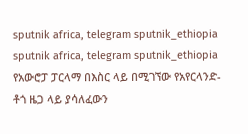sputnik africa, telegram sputnik_ethiopia
sputnik africa, telegram sputnik_ethiopia
የአውሮፓ ፓርላማ በእስር ላይ በሚገኘው የአየርላንድ-ቶጎ ዜጋ ላይ ያሳለፈውን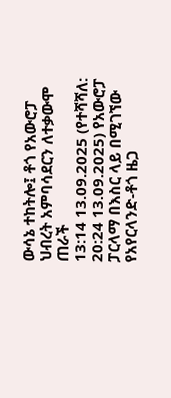ውሳኔ ተከትሎ፤ ቶጎ የአውሮፓ ህብረት አምባሳደርን ለተቃውሞ ጠራች
13:14 13.09.2025 (የተሻሻለ: 20:24 13.09.2025) የአውሮፓ ፓርላማ በእስር ላይ በሚገኘው የአየርላንድ-ቶጎ ዜጋ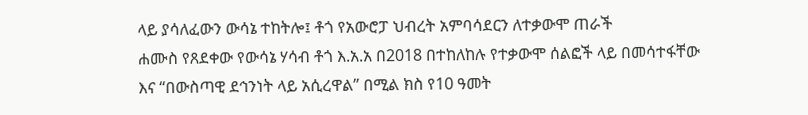ላይ ያሳለፈውን ውሳኔ ተከትሎ፤ ቶጎ የአውሮፓ ህብረት አምባሳደርን ለተቃውሞ ጠራች
ሐሙስ የጸደቀው የውሳኔ ሃሳብ ቶጎ እ.አ.አ በ2018 በተከለከሉ የተቃውሞ ሰልፎች ላይ በመሳተፋቸው እና “በውስጣዊ ደኅንነት ላይ አሲረዋል” በሚል ክስ የ10 ዓመት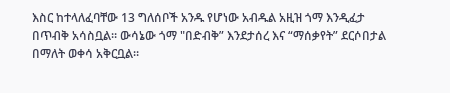እስር ከተላለፈባቸው 13 ግለሰቦች አንዱ የሆነው አብዱል አዚዝ ጎማ እንዲፈታ በጥብቅ አሳስቧል። ውሳኔው ጎማ "በድብቅ” እንደታሰረ እና “ማሰቃየት” ደርሶበታል በማለት ወቀሳ አቅርቧል።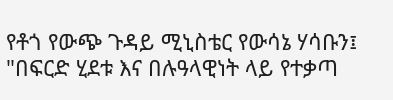የቶጎ የውጭ ጉዳይ ሚኒስቴር የውሳኔ ሃሳቡን፤ "በፍርድ ሂደቱ እና በሉዓላዊነት ላይ የተቃጣ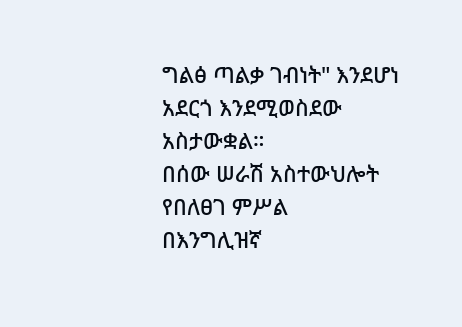ግልፅ ጣልቃ ገብነት" እንደሆነ አደርጎ እንደሚወስደው አስታውቋል።
በሰው ሠራሽ አስተውህሎት የበለፀገ ምሥል
በእንግሊዝኛ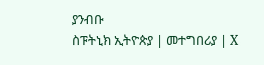ያንብቡ
ስፑትኒክ ኢትዮጵያ | መተግበሪያ | X